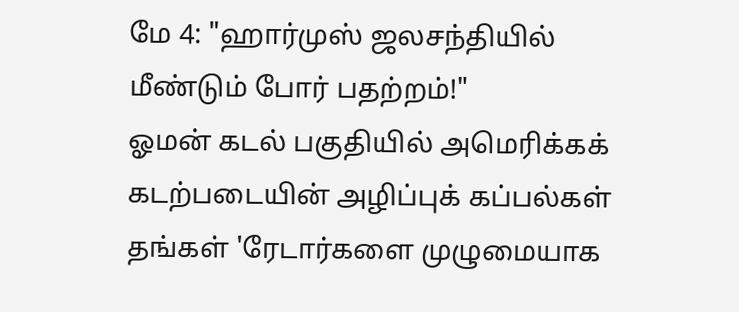மே 4: "ஹார்முஸ் ஜலசந்தியில் மீண்டும் போர் பதற்றம்!"
ஓமன் கடல் பகுதியில் அமெரிக்கக் கடற்படையின் அழிப்புக் கப்பல்கள் தங்கள் 'ரேடார்களை முழுமையாக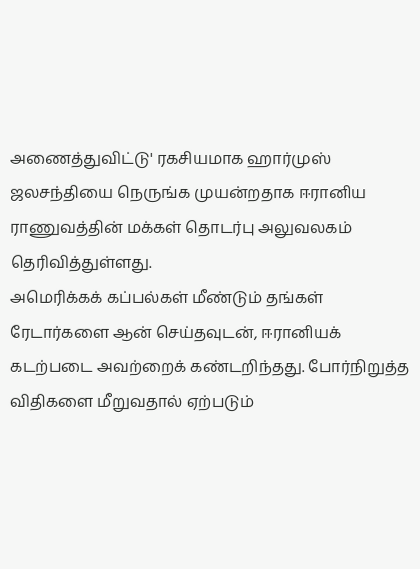அணைத்துவிட்டு' ரகசியமாக ஹார்முஸ் ஜலசந்தியை நெருங்க முயன்றதாக ஈரானிய ராணுவத்தின் மக்கள் தொடர்பு அலுவலகம் தெரிவித்துள்ளது.
அமெரிக்கக் கப்பல்கள் மீண்டும் தங்கள் ரேடார்களை ஆன் செய்தவுடன், ஈரானியக் கடற்படை அவற்றைக் கண்டறிந்தது. போர்நிறுத்த விதிகளை மீறுவதால் ஏற்படும்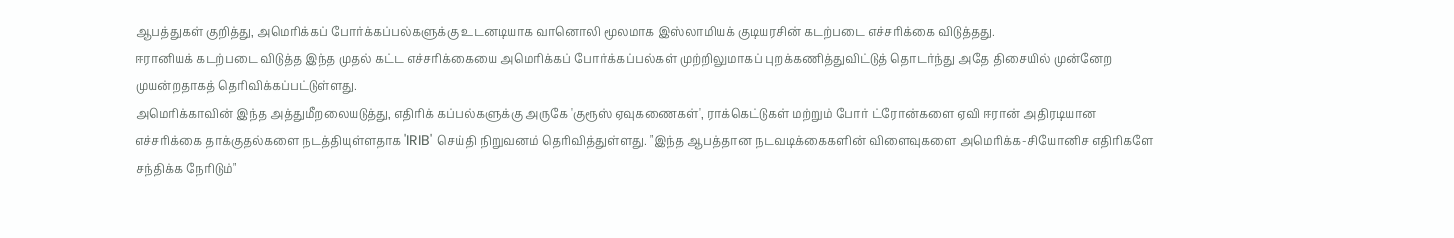ஆபத்துகள் குறித்து, அமெரிக்கப் போர்க்கப்பல்களுக்கு உடனடியாக வானொலி மூலமாக இஸ்லாமியக் குடியரசின் கடற்படை எச்சரிக்கை விடுத்தது.
ஈரானியக் கடற்படை விடுத்த இந்த முதல் கட்ட எச்சரிக்கையை அமெரிக்கப் போர்க்கப்பல்கள் முற்றிலுமாகப் புறக்கணித்துவிட்டுத் தொடர்ந்து அதே திசையில் முன்னேற முயன்றதாகத் தெரிவிக்கப்பட்டுள்ளது.
அமெரிக்காவின் இந்த அத்துமீறலையடுத்து, எதிரிக் கப்பல்களுக்கு அருகே 'குரூஸ் ஏவுகணைகள்', ராக்கெட்டுகள் மற்றும் போர் ட்ரோன்களை ஏவி ஈரான் அதிரடியான எச்சரிக்கை தாக்குதல்களை நடத்தியுள்ளதாக 'IRIB' செய்தி நிறுவனம் தெரிவித்துள்ளது. "இந்த ஆபத்தான நடவடிக்கைகளின் விளைவுகளை அமெரிக்க-சியோனிச எதிரிகளே சந்திக்க நேரிடும்"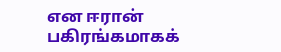என ஈரான் பகிரங்கமாகக்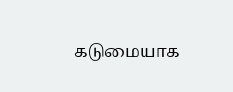கடுமையாக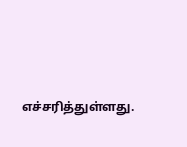எச்சரித்துள்ளது.